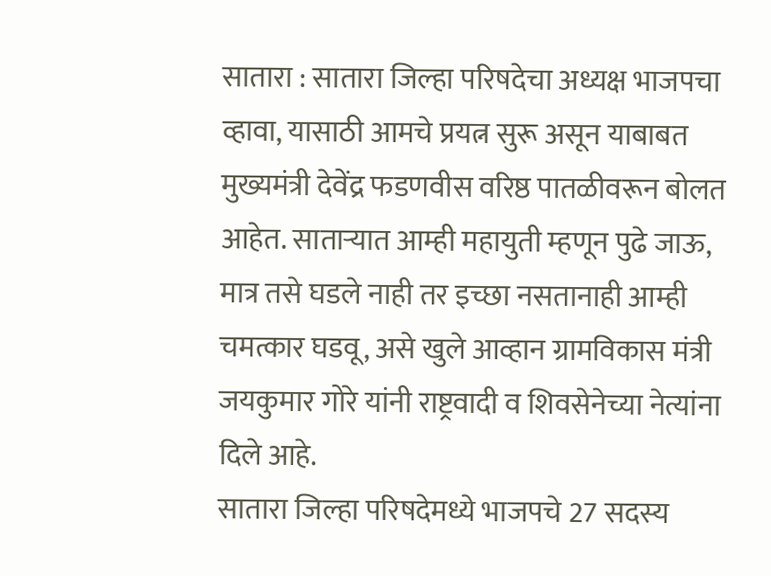सातारा : सातारा जिल्हा परिषदेचा अध्यक्ष भाजपचा व्हावा, यासाठी आमचे प्रयत्न सुरू असून याबाबत मुख्यमंत्री देवेंद्र फडणवीस वरिष्ठ पातळीवरून बोलत आहेत. साताऱ्यात आम्ही महायुती म्हणून पुढे जाऊ, मात्र तसे घडले नाही तर इच्छा नसतानाही आम्ही चमत्कार घडवू, असे खुले आव्हान ग्रामविकास मंत्री जयकुमार गोरे यांनी राष्ट्रवादी व शिवसेनेच्या नेत्यांना दिले आहे.
सातारा जिल्हा परिषदेमध्ये भाजपचे 27 सदस्य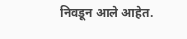निवडून आले आहेत.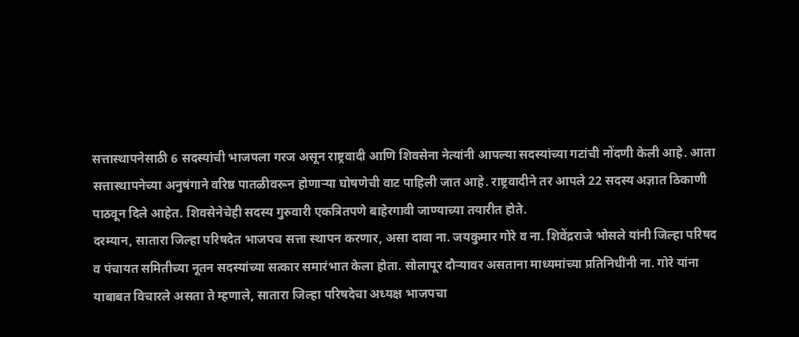सत्तास्थापनेसाठी 6 सदस्यांची भाजपला गरज असून राष्ट्रवादी आणि शिवसेना नेत्यांनी आपल्या सदस्यांच्या गटांची नोंदणी केली आहे. आता सत्तास्थापनेच्या अनुषंगाने वरिष्ठ पातळीवरून होणाऱ्या घोषणेची वाट पाहिली जात आहे. राष्ट्रवादीने तर आपले 22 सदस्य अज्ञात ठिकाणी पाठवून दिले आहेत. शिवसेनेचेही सदस्य गुरुवारी एकत्रितपणे बाहेरगावी जाण्याच्या तयारीत होते.
दरम्यान, सातारा जिल्हा परिषदेत भाजपच सत्ता स्थापन करणार, असा दावा ना. जयकुमार गोरे व ना. शिवेंद्रराजे भोसले यांनी जिल्हा परिषद व पंचायत समितीच्या नूतन सदस्यांच्या सत्कार समारंभात केला होता. सोलापूर दौऱ्यावर असताना माध्यमांच्या प्रतिनिधींनी ना. गोरे यांना याबाबत विचारले असता ते म्हणाले, सातारा जिल्हा परिषदेचा अध्यक्ष भाजपचा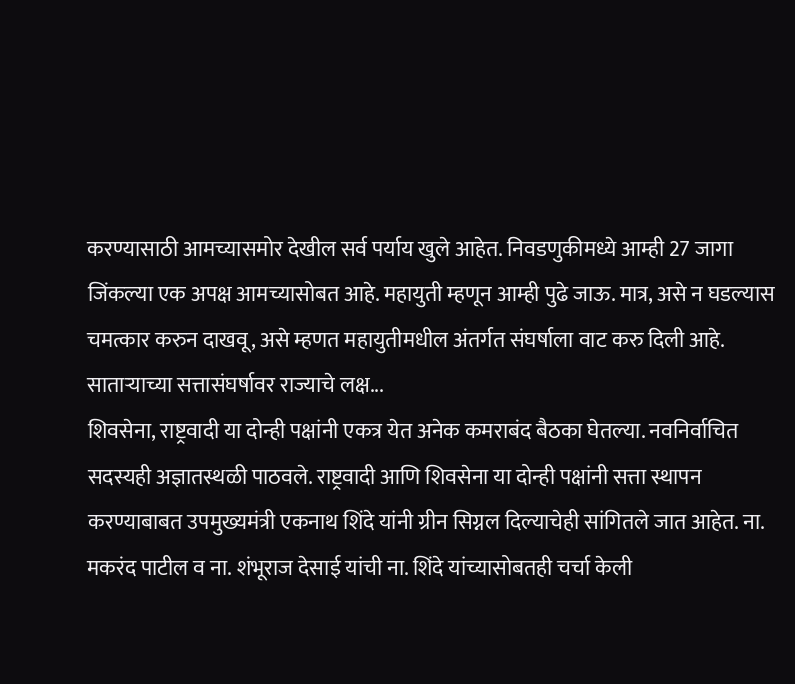करण्यासाठी आमच्यासमोर देखील सर्व पर्याय खुले आहेत. निवडणुकीमध्ये आम्ही 27 जागा जिंकल्या एक अपक्ष आमच्यासोबत आहे. महायुती म्हणून आम्ही पुढे जाऊ. मात्र, असे न घडल्यास चमत्कार करुन दाखवू, असे म्हणत महायुतीमधील अंतर्गत संघर्षाला वाट करु दिली आहे.
साताऱ्याच्या सत्तासंघर्षावर राज्याचे लक्ष...
शिवसेना, राष्ट्रवादी या दोन्ही पक्षांनी एकत्र येत अनेक कमराबंद बैठका घेतल्या. नवनिर्वाचित सदस्यही अज्ञातस्थळी पाठवले. राष्ट्रवादी आणि शिवसेना या दोन्ही पक्षांनी सत्ता स्थापन करण्याबाबत उपमुख्यमंत्री एकनाथ शिंदे यांनी ग्रीन सिग्नल दिल्याचेही सांगितले जात आहेत. ना. मकरंद पाटील व ना. शंभूराज देसाई यांची ना. शिंदे यांच्यासोबतही चर्चा केली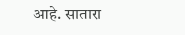आहे. सातारा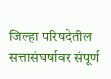जिल्हा परिषदेतील सत्तासंघर्षावर संपूर्ण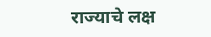राज्याचे लक्ष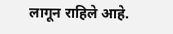लागून राहिले आहे.